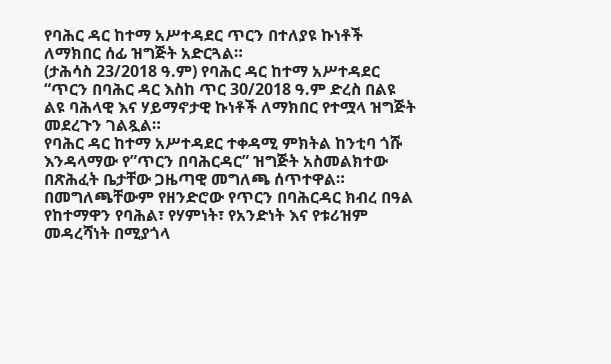የባሕር ዳር ከተማ አሥተዳደር ጥርን በተለያዩ ኩነቶች ለማክበር ሰፊ ዝግጅት አድርጓል።
(ታሕሳስ 23/2018 ዓ.ም) የባሕር ዳር ከተማ አሥተዳደር “ጥርን በባሕር ዳር እስከ ጥር 30/2018 ዓ.ም ድረስ በልዩ ልዩ ባሕላዊ እና ሃይማኖታዊ ኩነቶች ለማክበር የተሟላ ዝግጅት መደረጉን ገልጿል።
የባሕር ዳር ከተማ አሥተዳደር ተቀዳሚ ምክትል ከንቲባ ጎሹ እንዳላማው የ”ጥርን በባሕርዳር” ዝግጅት አስመልክተው በጽሕፈት ቤታቸው ጋዜጣዊ መግለጫ ሰጥተዋል።
በመግለጫቸውም የዘንድሮው የጥርን በባሕርዳር ክብረ በዓል የከተማዋን የባሕል፣ የሃምነት፣ የአንድነት እና የቱሪዝም መዳረሻነት በሚያጎላ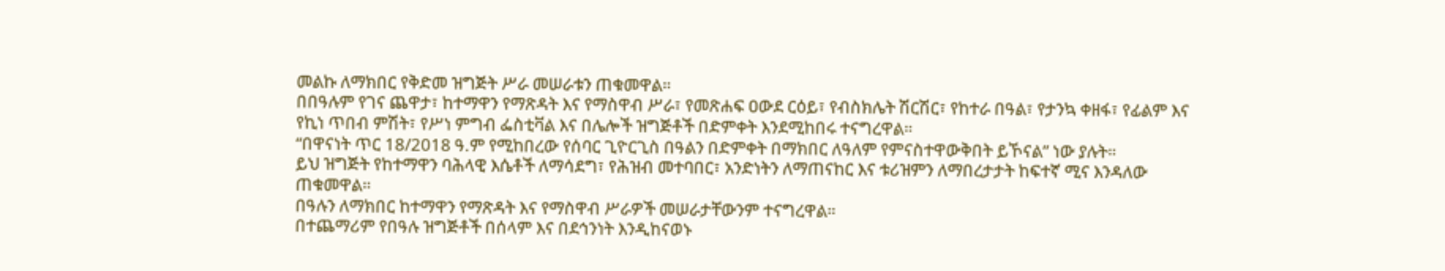መልኩ ለማክበር የቅድመ ዝግጅት ሥራ መሠራቱን ጠቁመዋል።
በበዓሉም የገና ጨዋታ፣ ከተማዋን የማጽዳት እና የማስዋብ ሥራ፣ የመጽሐፍ ዐውደ ርዕይ፣ የብስክሌት ሽርሽር፣ የከተራ በዓል፣ የታንኳ ቀዘፋ፣ የፊልም እና የኪነ ጥበብ ምሽት፣ የሥነ ምግብ ፌስቲቫል እና በሌሎች ዝግጅቶች በድምቀት እንደሚከበሩ ተናግረዋል።
“በዋናነት ጥር 18/2018 ዓ.ም የሚከበረው የሰባር ጊዮርጊስ በዓልን በድምቀት በማክበር ለዓለም የምናስተዋውቅበት ይኾናል” ነው ያሉት።
ይህ ዝግጅት የከተማዋን ባሕላዊ እሴቶች ለማሳደግ፣ የሕዝብ መተባበር፣ አንድነትን ለማጠናከር እና ቱሪዝምን ለማበረታታት ከፍተኛ ሚና እንዳለው ጠቁመዋል።
በዓሉን ለማክበር ከተማዋን የማጽዳት እና የማስዋብ ሥራዎች መሠራታቸውንም ተናግረዋል።
በተጨማሪም የበዓሉ ዝግጅቶች በሰላም እና በደኅንነት እንዲከናወኑ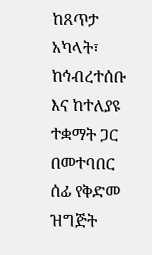ከጸጥታ አካላት፣ ከኅብረተሰቡ እና ከተለያዩ ተቋማት ጋር በመተባበር ሰፊ የቅድመ ዝግጅት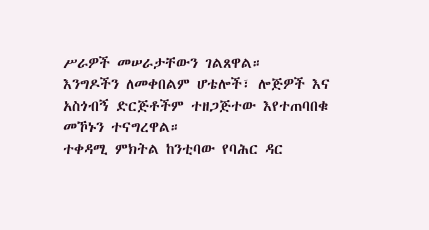ሥራዎች መሠራታቸውን ገልጸዋል።
እንግዶችን ለመቀበልም ሆቴሎች፣ ሎጅዎች እና አስጎብኝ ድርጅቶችም ተዘጋጅተው እየተጠባበቁ መኾኑን ተናግረዋል።
ተቀዳሚ ምክትል ከንቲባው የባሕር ዳር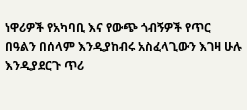ነዋሪዎች የአካባቢ እና የውጭ ጎብኝዎች የጥር በዓልን በሰላም እንዲያከብሩ አስፈላጊውን እገዛ ሁሉ እንዲያደርጉ ጥሪ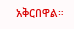አቅርበዋል።